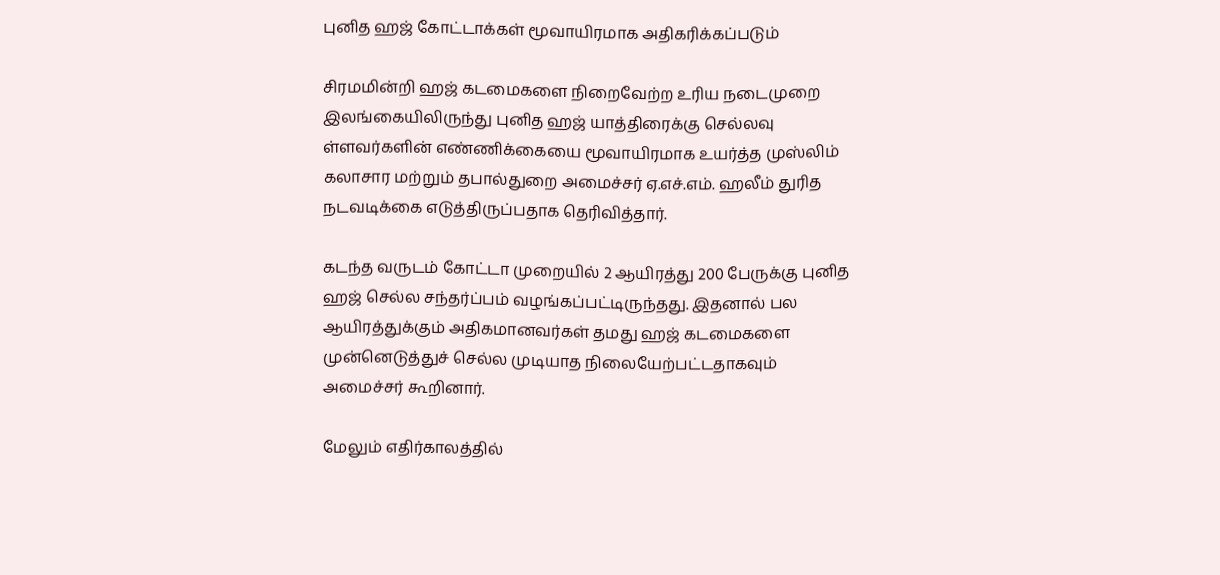புனித ஹஜ் கோட்டாக்கள் மூவாயிரமாக அதிகரிக்கப்படும்

சிரமமின்றி ஹஜ் கடமைகளை நிறைவேற்ற உரிய நடைமுறை
இலங்கையிலிருந்து புனித ஹஜ் யாத்திரைக்கு செல்லவு ள்ளவர்களின் எண்ணிக்கையை மூவாயிரமாக உயர்த்த முஸ்லிம் கலாசார மற்றும் தபால்துறை அமைச்சர் ஏ.எச்.எம். ஹலீம் துரித நடவடிக்கை எடுத்திருப்பதாக தெரிவித்தார்.

கடந்த வருடம் கோட்டா முறையில் 2 ஆயிரத்து 200 பேருக்கு புனித ஹஜ் செல்ல சந்தர்ப்பம் வழங்கப்பட்டிருந்தது. இதனால் பல ஆயிரத்துக்கும் அதிகமானவர்கள் தமது ஹஜ் கடமைகளை முன்னெடுத்துச் செல்ல முடியாத நிலையேற்பட்டதாகவும் அமைச்சர் கூறினார்.

மேலும் எதிர்காலத்தில்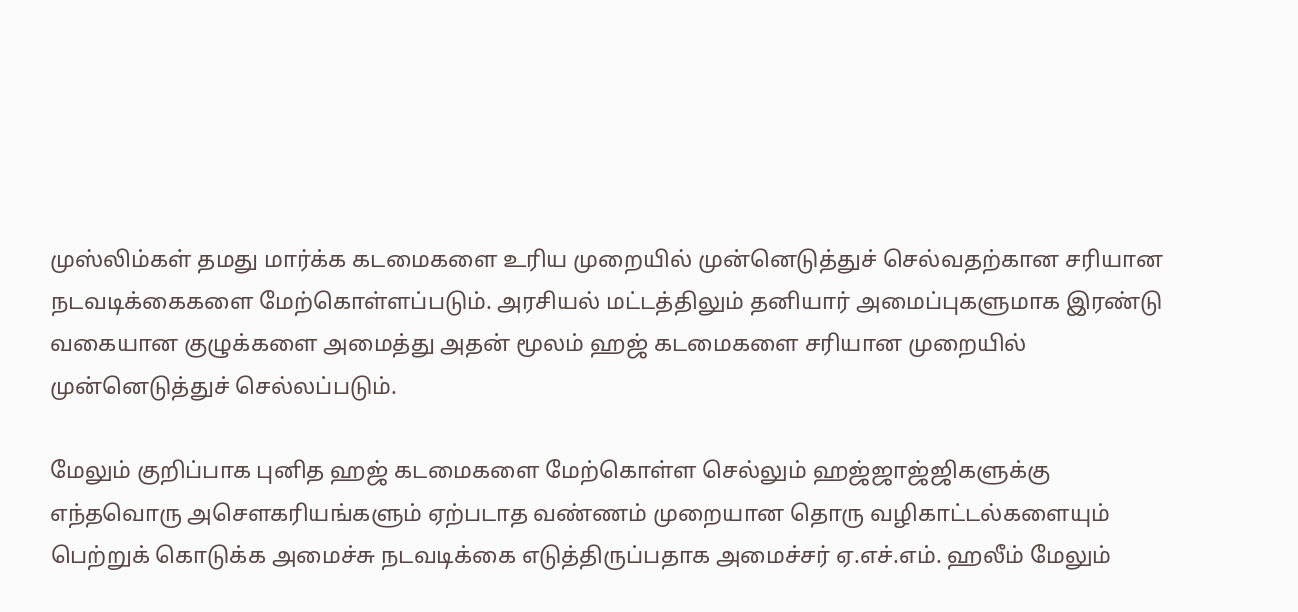முஸ்லிம்கள் தமது மார்க்க கடமைகளை உரிய முறையில் முன்னெடுத்துச் செல்வதற்கான சரியான நடவடிக்கைகளை மேற்கொள்ளப்படும். அரசியல் மட்டத்திலும் தனியார் அமைப்புகளுமாக இரண்டு வகையான குழுக்களை அமைத்து அதன் மூலம் ஹஜ் கடமைகளை சரியான முறையில் முன்னெடுத்துச் செல்லப்படும்.

மேலும் குறிப்பாக புனித ஹஜ் கடமைகளை மேற்கொள்ள செல்லும் ஹஜ்ஜாஜ்ஜிகளுக்கு எந்தவொரு அசெளகரியங்களும் ஏற்படாத வண்ணம் முறையான தொரு வழிகாட்டல்களையும் பெற்றுக் கொடுக்க அமைச்சு நடவடிக்கை எடுத்திருப்பதாக அமைச்சர் ஏ.எச்.எம். ஹலீம் மேலும்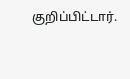குறிப்பிட்டார்.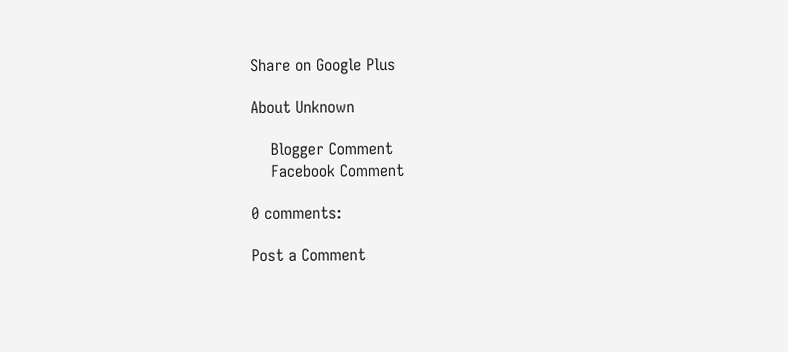Share on Google Plus

About Unknown

    Blogger Comment
    Facebook Comment

0 comments:

Post a Comment